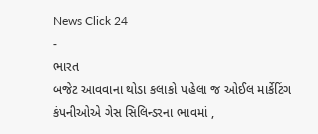News Click 24
-
ભારત
બજેટ આવવાના થોડા કલાકો પહેલા જ ઓઈલ માર્કેટિંગ કંપનીઓએ ગેસ સિલિન્ડરના ભાવમાં ,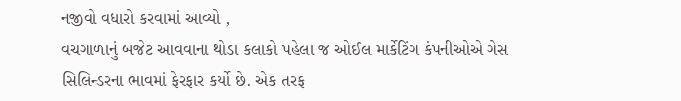નજીવો વધારો કરવામાં આવ્યો ,
વચગાળાનું બજેટ આવવાના થોડા કલાકો પહેલા જ ઓઈલ માર્કેટિંગ કંપનીઓએ ગેસ સિલિન્ડરના ભાવમાં ફેરફાર કર્યો છે. એક તરફ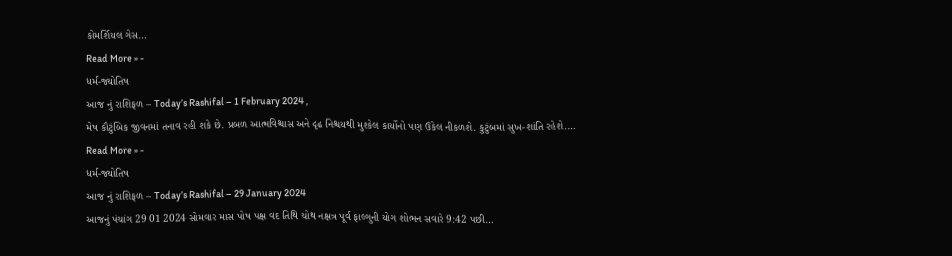કોમર્શિયલ ગેસ…
Read More » -
ધર્મ-જ્યોતિષ
આજ નું રાશિફળ – Today’s Rashifal – 1 February 2024 ,
મેષ કૌટુંબિક જીવનમાં તનાવ રહી શકે છે. પ્રબળ આત્મવિશ્ચાસ અને દૃઢ નિશ્ચયથી મુશ્કેલ કાર્યોનો પણ ઉકેલ નીકળશે. કુટુંબમાં સુખ-શાંતિ રહેશે.…
Read More » -
ધર્મ-જ્યોતિષ
આજ નું રાશિફળ – Today’s Rashifal – 29 January 2024
આજનું પંચાંગ 29 01 2024 સોમવાર માસ પોષ પક્ષ વદ તિથિ ચોથ નક્ષત્ર પૂર્વ ફાલ્ગુની યોગ શોભન સવારે 9:42 પછી…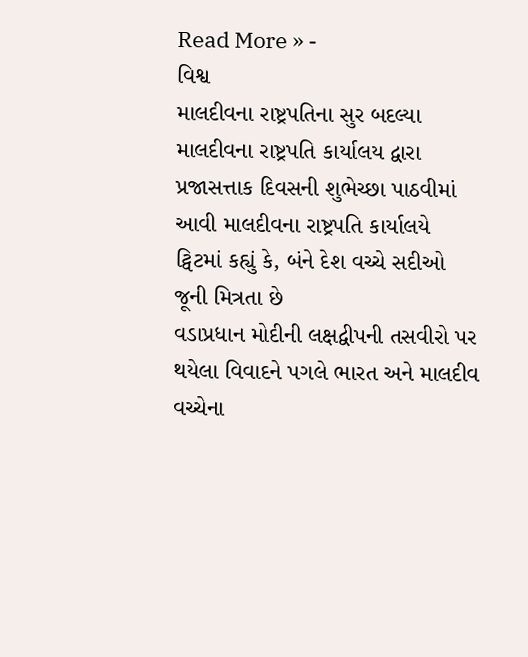Read More » -
વિશ્વ
માલદીવના રાષ્ટ્રપતિના સુર બદલ્યા માલદીવના રાષ્ટ્રપતિ કાર્યાલય દ્વારા પ્રજાસત્તાક દિવસની શુભેચ્છા પાઠવીમાં આવી માલદીવના રાષ્ટ્રપતિ કાર્યાલયે ટ્વિટમાં કહ્યું કે, બંને દેશ વચ્ચે સદીઓ જૂની મિત્રતા છે
વડાપ્રધાન મોદીની લક્ષદ્વીપની તસવીરો પર થયેલા વિવાદને પગલે ભારત અને માલદીવ વચ્ચેના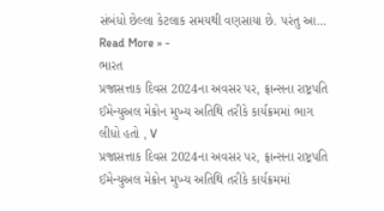સંબંધો છેલ્લા કેટલાક સમયથી વણસાયા છે. પરંતુ આ…
Read More » -
ભારત
પ્રજાસત્તાક દિવસ 2024ના અવસર પર, ફ્રાન્સના રાષ્ટ્રપતિ ઈમેન્યુઅલ મેક્રોન મુખ્ય અતિથિ તરીકે કાર્યક્રમમાં ભાગ લીધો હતો , V
પ્રજાસત્તાક દિવસ 2024ના અવસર પર, ફ્રાન્સના રાષ્ટ્રપતિ ઈમેન્યુઅલ મેક્રોન મુખ્ય અતિથિ તરીકે કાર્યક્રમમાં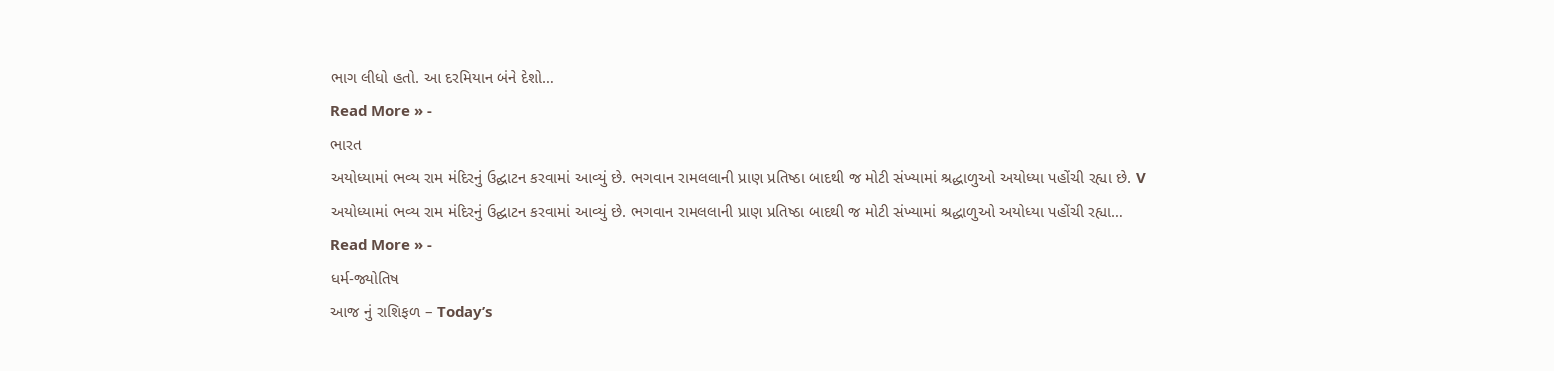ભાગ લીધો હતો. આ દરમિયાન બંને દેશો…
Read More » -
ભારત
અયોધ્યામાં ભવ્ય રામ મંદિરનું ઉદ્ઘાટન કરવામાં આવ્યું છે. ભગવાન રામલલાની પ્રાણ પ્રતિષ્ઠા બાદથી જ મોટી સંખ્યામાં શ્રદ્ધાળુઓ અયોધ્યા પહોંચી રહ્યા છે. V
અયોધ્યામાં ભવ્ય રામ મંદિરનું ઉદ્ઘાટન કરવામાં આવ્યું છે. ભગવાન રામલલાની પ્રાણ પ્રતિષ્ઠા બાદથી જ મોટી સંખ્યામાં શ્રદ્ધાળુઓ અયોધ્યા પહોંચી રહ્યા…
Read More » -
ધર્મ-જ્યોતિષ
આજ નું રાશિફળ – Today’s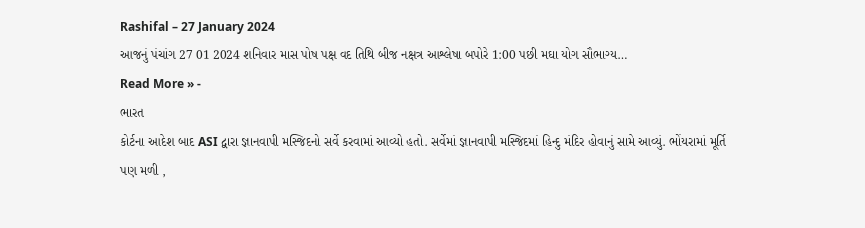Rashifal – 27 January 2024
આજનું પંચાંગ 27 01 2024 શનિવાર માસ પોષ પક્ષ વદ તિથિ બીજ નક્ષત્ર આશ્લેષા બપોરે 1:00 પછી મઘા યોગ સૌભાગ્ય…
Read More » -
ભારત
કોર્ટના આદેશ બાદ ASI દ્વારા જ્ઞાનવાપી મસ્જિદનો સર્વે કરવામાં આવ્યો હતો. સર્વેમાં જ્ઞાનવાપી મસ્જિદમાં હિન્દુ મંદિર હોવાનું સામે આવ્યું. ભોંયરામાં મૂર્તિ પણ મળી ,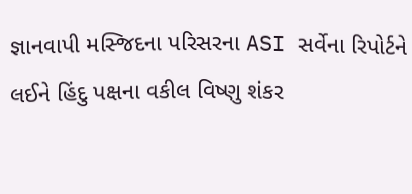જ્ઞાનવાપી મસ્જિદના પરિસરના ASI સર્વેના રિપોર્ટને લઈને હિંદુ પક્ષના વકીલ વિષ્ણુ શંકર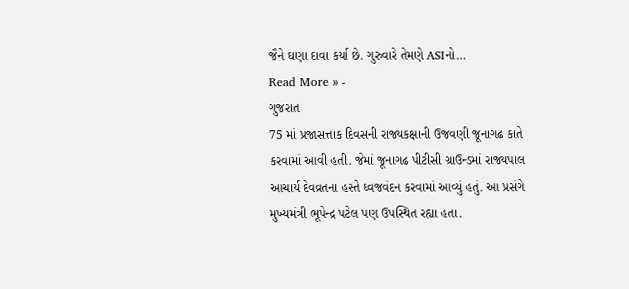જૈને ઘણા દાવા કર્યા છે. ગુરુવારે તેમણે ASIનો…
Read More » -
ગુજરાત
75 માં પ્રજાસત્તાક દિવસની રાજ્યકક્ષાની ઉજવણી જૂનાગઢ કાતે કરવામાં આવી હતી. જેમાં જૂનાગઢ પીટીસી ગ્રાઉન્ડમાં રાજ્યપાલ આચાર્ય દેવવ્રતના હસ્તે ધ્વજવંદન કરવામાં આવ્યું હતું. આ પ્રસંગે મુખ્યમંત્રી ભૂપેન્દ્ર પટેલ પણ ઉપસ્થિત રહ્યા હતા.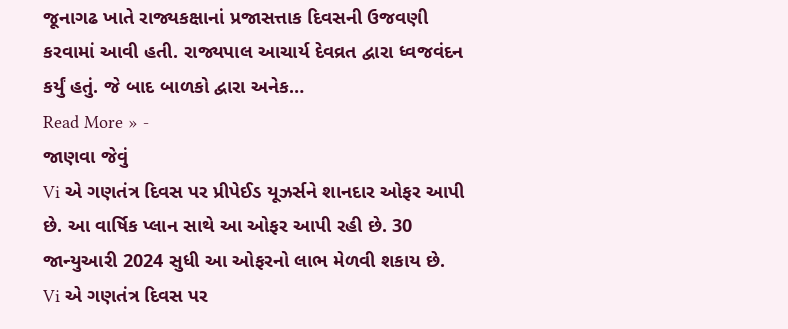જૂનાગઢ ખાતે રાજ્યકક્ષાનાં પ્રજાસત્તાક દિવસની ઉજવણી કરવામાં આવી હતી. રાજ્યપાલ આચાર્ય દેવવ્રત દ્વારા ધ્વજવંદન કર્યું હતું. જે બાદ બાળકો દ્વારા અનેક…
Read More » -
જાણવા જેવું
Vi એ ગણતંત્ર દિવસ પર પ્રીપેઈડ યૂઝર્સને શાનદાર ઓફર આપી છે. આ વાર્ષિક પ્લાન સાથે આ ઓફર આપી રહી છે. 30 જાન્યુઆરી 2024 સુધી આ ઓફરનો લાભ મેળવી શકાય છે.
Vi એ ગણતંત્ર દિવસ પર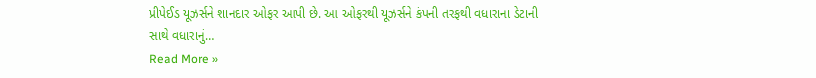પ્રીપેઈડ યૂઝર્સને શાનદાર ઓફર આપી છે. આ ઓફરથી યૂઝર્સને કંપની તરફથી વધારાના ડેટાની સાથે વધારાનું…
Read More »